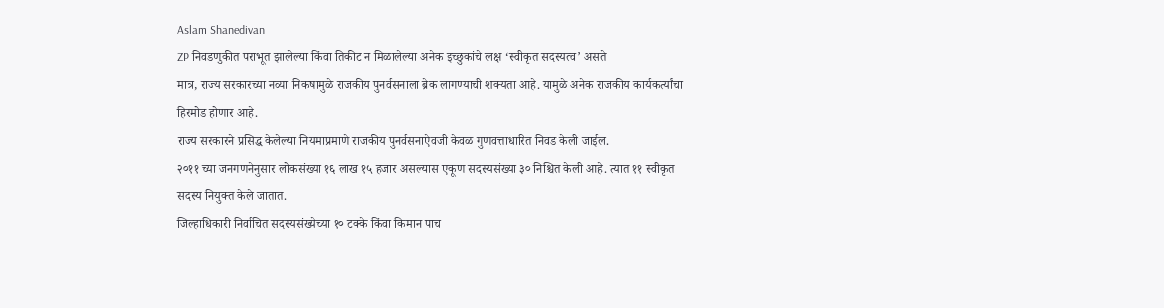Aslam Shanedivan
ZP निवडणुकीत पराभूत झालेल्या किंवा तिकीट न मिळालेल्या अनेक इच्छुकांचे लक्ष ‘स्वीकृत सदस्यत्व’ असते
मात्र, राज्य सरकारच्या नव्या निकषामुळे राजकीय पुनर्वसनाला ब्रेक लागण्याची शक्यता आहे. यामुळे अनेक राजकीय कार्यकर्त्यांचा हिरमोड होणार आहे.
राज्य सरकारने प्रसिद्ध केलेल्या नियमाप्रमाणे राजकीय पुनर्वसनाऐवजी केवळ गुणवत्ताधारित निवड केली जाईल.
२०११ च्या जनगणनेनुसार लोकसंख्या १६ लाख १५ हजार असल्यास एकूण सदस्यसंख्या ३० निश्चित केली आहे. त्यात ११ स्वीकृत सदस्य नियुक्त केले जातात.
जिल्हाधिकारी निर्वाचित सदस्यसंख्येच्या १० टक्के किंवा किमान पाच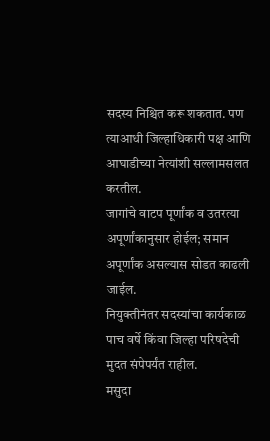सदस्य निश्चित करू शकतात. पण त्याआधी जिल्हाधिकारी पक्ष आणि आघाडीच्या नेत्यांशी सल्लामसलत करतील.
जागांचे वाटप पूर्णांक व उतरत्या अपूर्णांकानुसार होईल; समान अपूर्णांक असल्यास सोडत काढली जाईल.
नियुक्तीनंतर सदस्यांचा कार्यकाळ पाच वर्षे किंवा जिल्हा परिषदेची मुदत संपेपर्यंत राहील.
मसुदा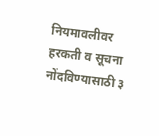नियमावलीवर हरकती व सूचना नोंदविण्यासाठी ३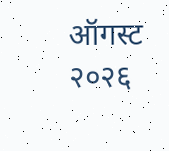ऑगस्ट २०२६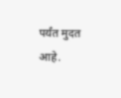पर्यंत मुदत आहे.